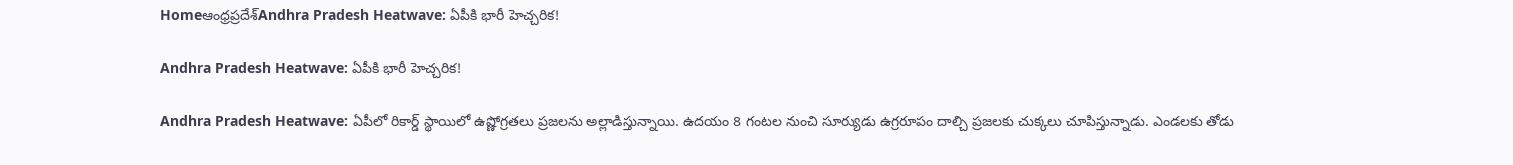Homeఆంధ్రప్రదేశ్‌Andhra Pradesh Heatwave: ఏపీకి భారీ హెచ్చరిక!

Andhra Pradesh Heatwave: ఏపీకి భారీ హెచ్చరిక!

Andhra Pradesh Heatwave: ఏపీలో రికార్డ్ స్థాయిలో ఉష్ణోగ్రతలు ప్రజలను అల్లాడిస్తున్నాయి. ఉదయం 8 గంటల నుంచి సూర్యుడు ఉగ్రరూపం దాల్చి ప్రజలకు చుక్కలు చూపిస్తున్నాడు. ఎండలకు తోడు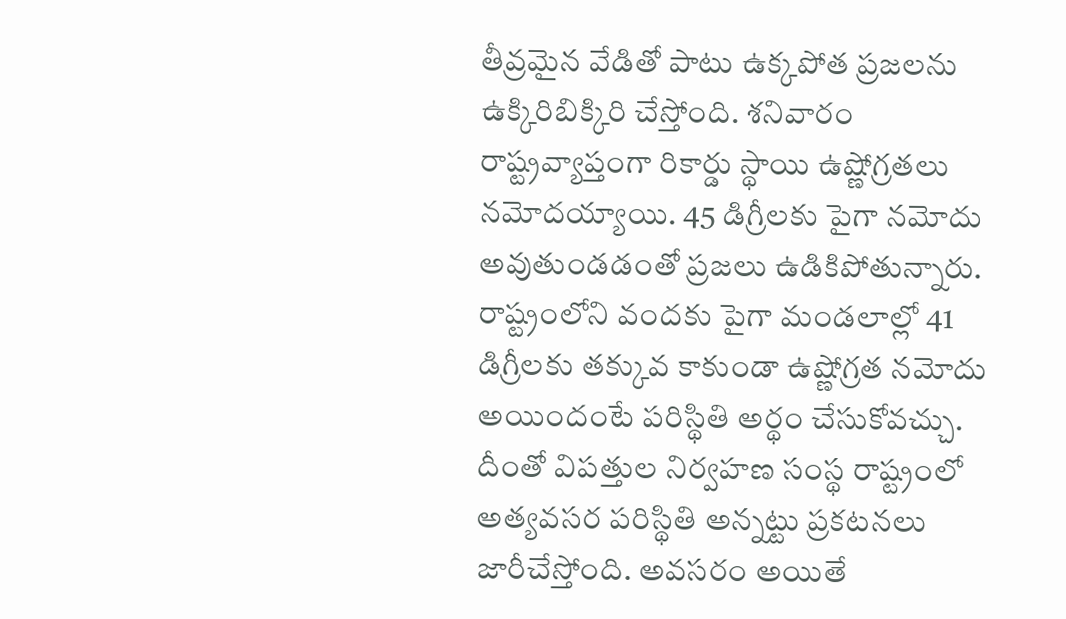తీవ్రమైన వేడితో పాటు ఉక్కపోత ప్రజలను ఉక్కిరిబిక్కిరి చేస్తోంది. శనివారం రాష్ట్రవ్యాప్తంగా రికార్డు స్థాయి ఉష్ణోగ్రతలు నమోదయ్యాయి. 45 డిగ్రీలకు పైగా నమోదు అవుతుండడంతో ప్రజలు ఉడికిపోతున్నారు. రాష్ట్రంలోని వందకు పైగా మండలాల్లో 41 డిగ్రీలకు తక్కువ కాకుండా ఉష్ణోగ్రత నమోదు అయిందంటే పరిస్థితి అర్థం చేసుకోవచ్చు. దీంతో విపత్తుల నిర్వహణ సంస్థ రాష్ట్రంలో అత్యవసర పరిస్థితి అన్నట్టు ప్రకటనలు జారీచేస్తోంది. అవసరం అయితే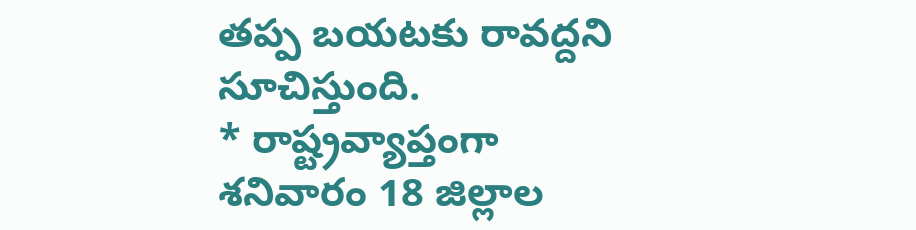తప్ప బయటకు రావద్దని సూచిస్తుంది.
* రాష్ట్రవ్యాప్తంగా శనివారం 18 జిల్లాల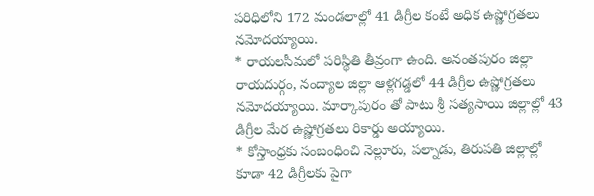పరిధిలోని 172 మండలాల్లో 41 డిగ్రీల కంటే అధిక ఉష్ణోగ్రతలు నమోదయ్యాయి.
* రాయలసీమలో పరిస్థితి తీవ్రంగా ఉంది. అనంతపురం జిల్లా రాయదుర్గం, నంద్యాల జిల్లా ఆళ్లగడ్డలో 44 డిగ్రీల ఉష్ణోగ్రతలు నమోదయ్యాయి. మార్కాపురం తో పాటు శ్రీ సత్యసాయి జిల్లాల్లో 43 డిగ్రీల మేర ఉష్ణోగ్రతలు రికార్డు అయ్యాయి.
* కోస్తాంధ్రకు సంబంధించి నెల్లూరు, పల్నాడు, తిరుపతి జిల్లాల్లో కూడా 42 డిగ్రీలకు పైగా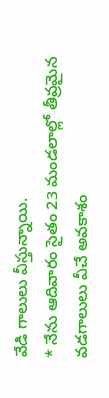వేడి గాలులు వీస్తున్నాయి.
* నేను ఆదివారం సైతం 23 మండలాల్లో తీవ్రమైన వడగాలులు వీచే అవకాశం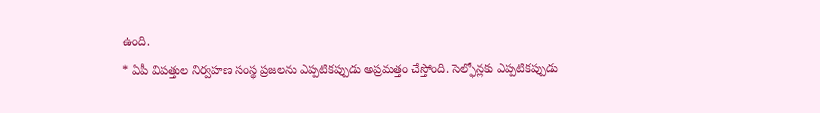ఉంది.
* ఏపీ విపత్తుల నిర్వహణ సంస్థ ప్రజలను ఎప్పటికప్పుడు అప్రమత్తం చేస్తోంది. సెల్ఫోన్లకు ఎప్పటికప్పుడు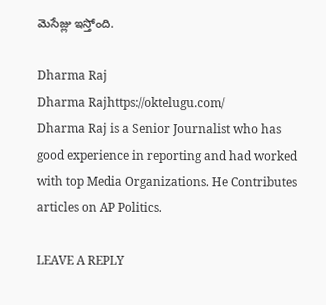మెసేజ్లు ఇస్తోంది.

Dharma Raj
Dharma Rajhttps://oktelugu.com/
Dharma Raj is a Senior Journalist who has good experience in reporting and had worked with top Media Organizations. He Contributes articles on AP Politics.

LEAVE A REPLY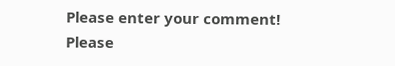Please enter your comment!
Please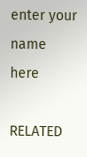enter your name here

RELATED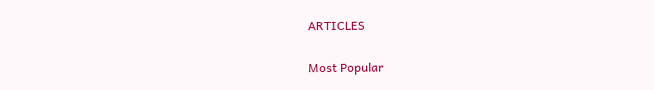ARTICLES

Most Popular